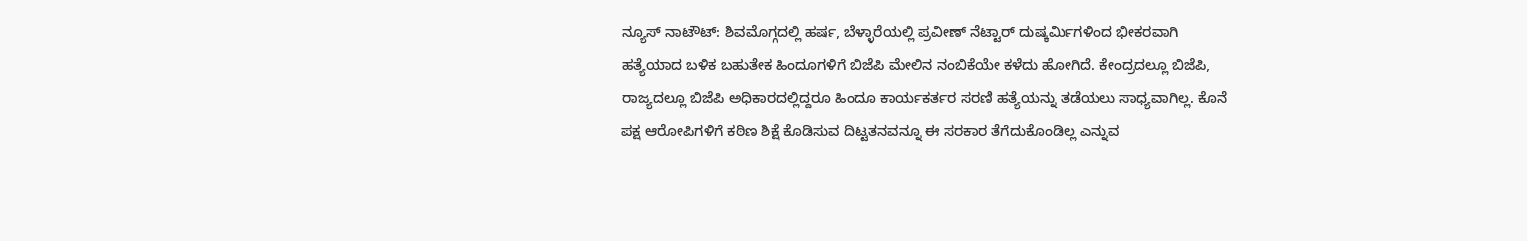ನ್ಯೂಸ್ ನಾಟೌಟ್: ಶಿವಮೊಗ್ಗದಲ್ಲಿ ಹರ್ಷ, ಬೆಳ್ಳಾರೆಯಲ್ಲಿ ಪ್ರವೀಣ್ ನೆಟ್ಟಾರ್ ದುಷ್ಕರ್ಮಿಗಳಿಂದ ಭೀಕರವಾಗಿ ಹತ್ಯೆಯಾದ ಬಳಿಕ ಬಹುತೇಕ ಹಿಂದೂಗಳಿಗೆ ಬಿಜೆಪಿ ಮೇಲಿನ ನಂಬಿಕೆಯೇ ಕಳೆದು ಹೋಗಿದೆ. ಕೇಂದ್ರದಲ್ಲೂ ಬಿಜೆಪಿ, ರಾಜ್ಯದಲ್ಲೂ ಬಿಜೆಪಿ ಅಧಿಕಾರದಲ್ಲಿದ್ದರೂ ಹಿಂದೂ ಕಾರ್ಯಕರ್ತರ ಸರಣಿ ಹತ್ಯೆಯನ್ನು ತಡೆಯಲು ಸಾಧ್ಯವಾಗಿಲ್ಲ. ಕೊನೆ ಪಕ್ಷ ಆರೋಪಿಗಳಿಗೆ ಕಠಿಣ ಶಿಕ್ಷೆ ಕೊಡಿಸುವ ದಿಟ್ಟತನವನ್ನೂ ಈ ಸರಕಾರ ತೆಗೆದುಕೊಂಡಿಲ್ಲ ಎನ್ನುವ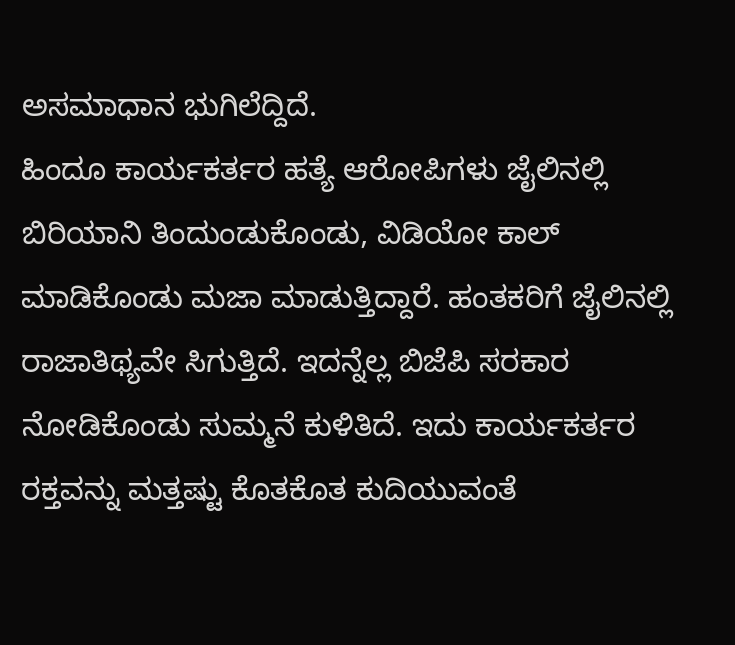ಅಸಮಾಧಾನ ಭುಗಿಲೆದ್ದಿದೆ.
ಹಿಂದೂ ಕಾರ್ಯಕರ್ತರ ಹತ್ಯೆ ಆರೋಪಿಗಳು ಜೈಲಿನಲ್ಲಿ ಬಿರಿಯಾನಿ ತಿಂದುಂಡುಕೊಂಡು, ವಿಡಿಯೋ ಕಾಲ್ ಮಾಡಿಕೊಂಡು ಮಜಾ ಮಾಡುತ್ತಿದ್ದಾರೆ. ಹಂತಕರಿಗೆ ಜೈಲಿನಲ್ಲಿ ರಾಜಾತಿಥ್ಯವೇ ಸಿಗುತ್ತಿದೆ. ಇದನ್ನೆಲ್ಲ ಬಿಜೆಪಿ ಸರಕಾರ ನೋಡಿಕೊಂಡು ಸುಮ್ಮನೆ ಕುಳಿತಿದೆ. ಇದು ಕಾರ್ಯಕರ್ತರ ರಕ್ತವನ್ನು ಮತ್ತಷ್ಟು ಕೊತಕೊತ ಕುದಿಯುವಂತೆ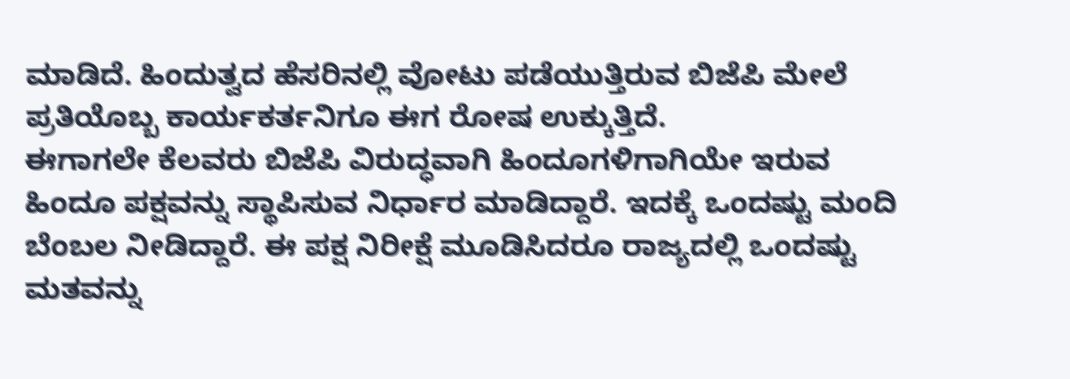ಮಾಡಿದೆ. ಹಿಂದುತ್ವದ ಹೆಸರಿನಲ್ಲಿ ವೋಟು ಪಡೆಯುತ್ತಿರುವ ಬಿಜೆಪಿ ಮೇಲೆ ಪ್ರತಿಯೊಬ್ಬ ಕಾರ್ಯಕರ್ತನಿಗೂ ಈಗ ರೋಷ ಉಕ್ಕುತ್ತಿದೆ.
ಈಗಾಗಲೇ ಕೆಲವರು ಬಿಜೆಪಿ ವಿರುದ್ಧವಾಗಿ ಹಿಂದೂಗಳಿಗಾಗಿಯೇ ಇರುವ ಹಿಂದೂ ಪಕ್ಷವನ್ನು ಸ್ಥಾಪಿಸುವ ನಿರ್ಧಾರ ಮಾಡಿದ್ದಾರೆ. ಇದಕ್ಕೆ ಒಂದಷ್ಟು ಮಂದಿ ಬೆಂಬಲ ನೀಡಿದ್ದಾರೆ. ಈ ಪಕ್ಷ ನಿರೀಕ್ಷೆ ಮೂಡಿಸಿದರೂ ರಾಜ್ಯದಲ್ಲಿ ಒಂದಷ್ಟು ಮತವನ್ನು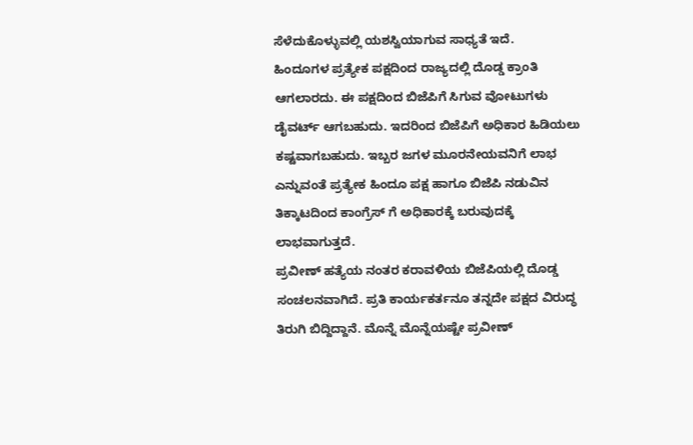ಸೆಳೆದುಕೊಳ್ಳುವಲ್ಲಿ ಯಶಸ್ವಿಯಾಗುವ ಸಾಧ್ಯತೆ ಇದೆ.
ಹಿಂದೂಗಳ ಪ್ರತ್ಯೇಕ ಪಕ್ಷದಿಂದ ರಾಜ್ಯದಲ್ಲಿ ದೊಡ್ಡ ಕ್ರಾಂತಿ ಆಗಲಾರದು. ಈ ಪಕ್ಷದಿಂದ ಬಿಜೆಪಿಗೆ ಸಿಗುವ ವೋಟುಗಳು ಡೈವರ್ಟ್ ಆಗಬಹುದು. ಇದರಿಂದ ಬಿಜೆಪಿಗೆ ಅಧಿಕಾರ ಹಿಡಿಯಲು ಕಷ್ಟವಾಗಬಹುದು. ಇಬ್ಬರ ಜಗಳ ಮೂರನೇಯವನಿಗೆ ಲಾಭ ಎನ್ನುವಂತೆ ಪ್ರತ್ಯೇಕ ಹಿಂದೂ ಪಕ್ಷ ಹಾಗೂ ಬಿಜೆಪಿ ನಡುವಿನ ತಿಕ್ಕಾಟದಿಂದ ಕಾಂಗ್ರೆಸ್ ಗೆ ಅಧಿಕಾರಕ್ಕೆ ಬರುವುದಕ್ಕೆ ಲಾಭವಾಗುತ್ತದೆ.
ಪ್ರವೀಣ್ ಹತ್ಯೆಯ ನಂತರ ಕರಾವಳಿಯ ಬಿಜೆಪಿಯಲ್ಲಿ ದೊಡ್ಡ ಸಂಚಲನವಾಗಿದೆ. ಪ್ರತಿ ಕಾರ್ಯಕರ್ತನೂ ತನ್ನದೇ ಪಕ್ಷದ ವಿರುದ್ಧ ತಿರುಗಿ ಬಿದ್ದಿದ್ದಾನೆ. ಮೊನ್ನೆ ಮೊನ್ನೆಯಷ್ಟೇ ಪ್ರವೀಣ್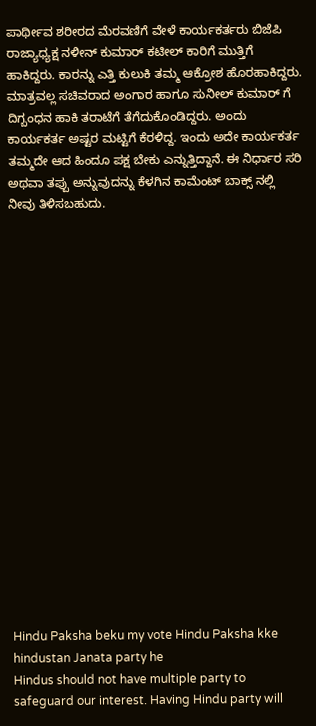ಪಾರ್ಥೀವ ಶರೀರದ ಮೆರವಣಿಗೆ ವೇಳೆ ಕಾರ್ಯಕರ್ತರು ಬಿಜೆಪಿ ರಾಜ್ಯಾಧ್ಯಕ್ಷ ನಳೀನ್ ಕುಮಾರ್ ಕಟೀಲ್ ಕಾರಿಗೆ ಮುತ್ತಿಗೆ ಹಾಕಿದ್ದರು. ಕಾರನ್ನು ಎತ್ತಿ ಕುಲುಕಿ ತಮ್ಮ ಆಕ್ರೋಶ ಹೊರಹಾಕಿದ್ದರು. ಮಾತ್ರವಲ್ಲ ಸಚಿವರಾದ ಅಂಗಾರ ಹಾಗೂ ಸುನೀಲ್ ಕುಮಾರ್ ಗೆ ದಿಗ್ಬಂಧನ ಹಾಕಿ ತರಾಟೆಗೆ ತೆಗೆದುಕೊಂಡಿದ್ದರು. ಅಂದು ಕಾರ್ಯಕರ್ತ ಅಷ್ಟರ ಮಟ್ಟಿಗೆ ಕೆರಳಿದ್ದ. ಇಂದು ಅದೇ ಕಾರ್ಯಕರ್ತ ತಮ್ಮದೇ ಆದ ಹಿಂದೂ ಪಕ್ಷ ಬೇಕು ಎನ್ನುತ್ತಿದ್ದಾನೆ. ಈ ನಿರ್ಧಾರ ಸರಿ ಅಥವಾ ತಪ್ಪು ಅನ್ನುವುದನ್ನು ಕೆಳಗಿನ ಕಾಮೆಂಟ್ ಬಾಕ್ಸ್ ನಲ್ಲಿ ನೀವು ತಿಳಿಸಬಹುದು.



















Hindu Paksha beku my vote Hindu Paksha kke hindustan Janata party he
Hindus should not have multiple party to safeguard our interest. Having Hindu party will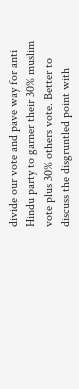divide our vote and pave way for anti Hindu party to garner their 30% muslim vote plus 30% others vote. Better to discuss the disgruntled point with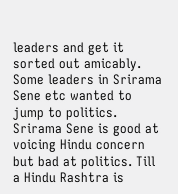leaders and get it sorted out amicably. Some leaders in Srirama Sene etc wanted to jump to politics. Srirama Sene is good at voicing Hindu concern but bad at politics. Till a Hindu Rashtra is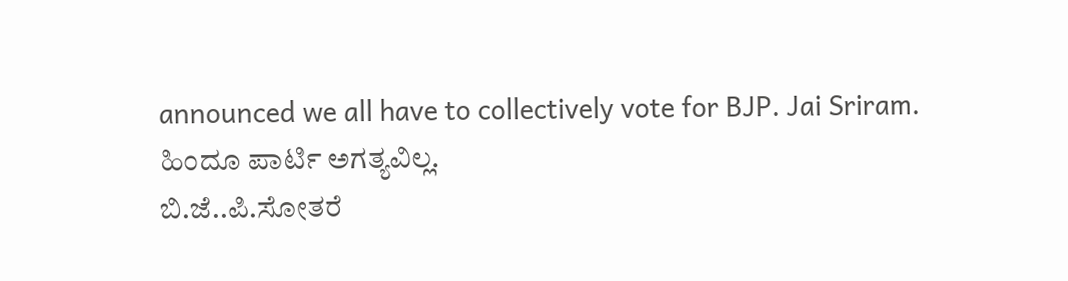announced we all have to collectively vote for BJP. Jai Sriram.
ಹಿಂದೂ ಪಾರ್ಟಿ ಅಗತ್ಯವಿಲ್ಲ.
ಬಿ.ಜೆ..ಪಿ.ಸೋತರೆ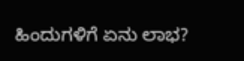ಹಿಂದುಗಳಿಗೆ ಏನು ಲಾಭ?